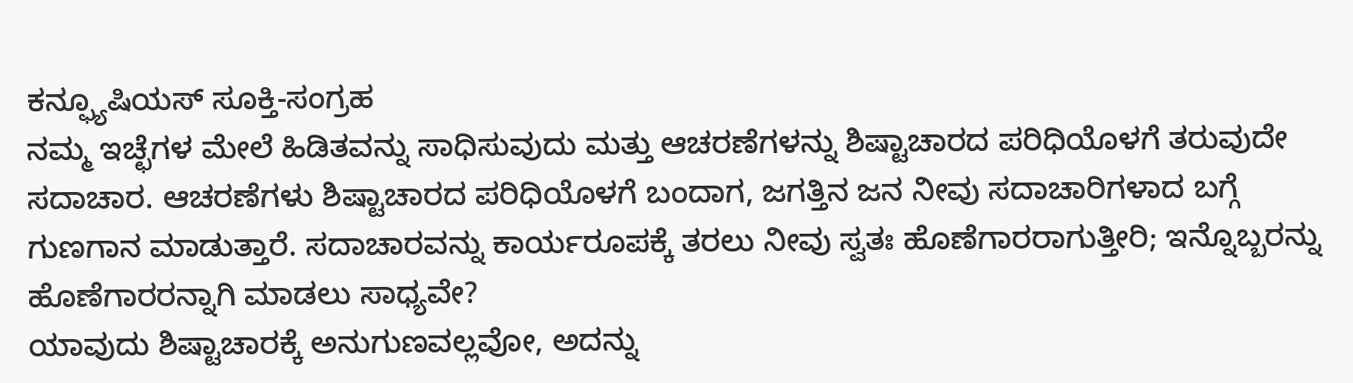ಕನ್ಫ್ಯೂಷಿಯಸ್ ಸೂಕ್ತಿ-ಸಂಗ್ರಹ
ನಮ್ಮ ಇಚ್ಛೆಗಳ ಮೇಲೆ ಹಿಡಿತವನ್ನು ಸಾಧಿಸುವುದು ಮತ್ತು ಆಚರಣೆಗಳನ್ನು ಶಿಷ್ಟಾಚಾರದ ಪರಿಧಿಯೊಳಗೆ ತರುವುದೇ ಸದಾಚಾರ. ಆಚರಣೆಗಳು ಶಿಷ್ಟಾಚಾರದ ಪರಿಧಿಯೊಳಗೆ ಬಂದಾಗ, ಜಗತ್ತಿನ ಜನ ನೀವು ಸದಾಚಾರಿಗಳಾದ ಬಗ್ಗೆ ಗುಣಗಾನ ಮಾಡುತ್ತಾರೆ. ಸದಾಚಾರವನ್ನು ಕಾರ್ಯರೂಪಕ್ಕೆ ತರಲು ನೀವು ಸ್ವತಃ ಹೊಣೆಗಾರರಾಗುತ್ತೀರಿ; ಇನ್ನೊಬ್ಬರನ್ನು ಹೊಣೆಗಾರರನ್ನಾಗಿ ಮಾಡಲು ಸಾಧ್ಯವೇ?
ಯಾವುದು ಶಿಷ್ಟಾಚಾರಕ್ಕೆ ಅನುಗುಣವಲ್ಲವೋ, ಅದನ್ನು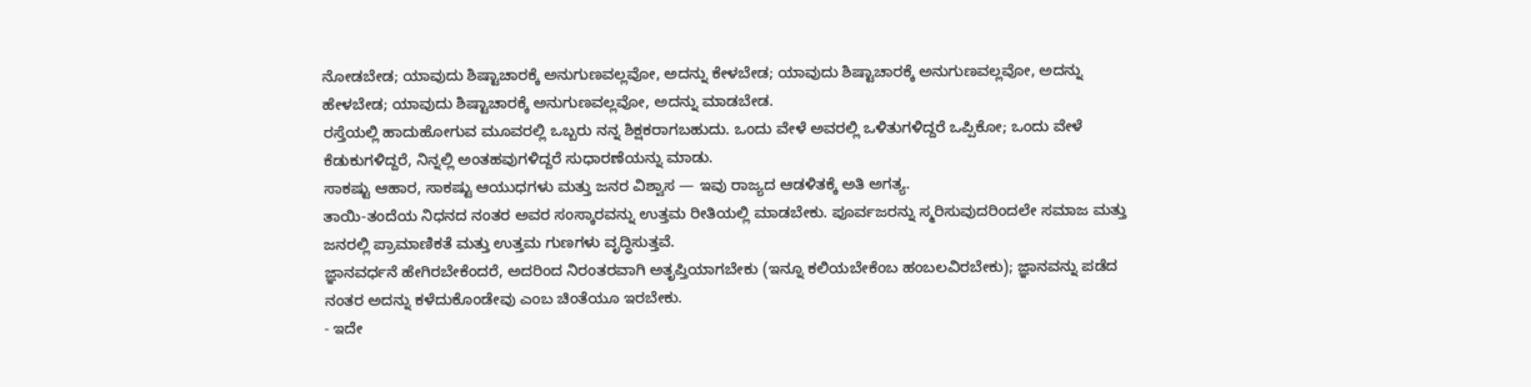ನೋಡಬೇಡ; ಯಾವುದು ಶಿಷ್ಟಾಚಾರಕ್ಕೆ ಅನುಗುಣವಲ್ಲವೋ, ಅದನ್ನು ಕೇಳಬೇಡ; ಯಾವುದು ಶಿಷ್ಟಾಚಾರಕ್ಕೆ ಅನುಗುಣವಲ್ಲವೋ, ಅದನ್ನು ಹೇಳಬೇಡ; ಯಾವುದು ಶಿಷ್ಟಾಚಾರಕ್ಕೆ ಅನುಗುಣವಲ್ಲವೋ, ಅದನ್ನು ಮಾಡಬೇಡ.
ರಸ್ತೆಯಲ್ಲಿ ಹಾದುಹೋಗುವ ಮೂವರಲ್ಲಿ ಒಬ್ಬರು ನನ್ನ ಶಿಕ್ಷಕರಾಗಬಹುದು. ಒಂದು ವೇಳೆ ಅವರಲ್ಲಿ ಒಳಿತುಗಳಿದ್ದರೆ ಒಪ್ಪಿಕೋ; ಒಂದು ವೇಳೆ ಕೆಡುಕುಗಳಿದ್ದರೆ, ನಿನ್ನಲ್ಲಿ ಅಂತಹವುಗಳಿದ್ದರೆ ಸುಧಾರಣೆಯನ್ನು ಮಾಡು.
ಸಾಕಷ್ಟು ಆಹಾರ, ಸಾಕಷ್ಟು ಆಯುಧಗಳು ಮತ್ತು ಜನರ ವಿಶ್ವಾಸ — ಇವು ರಾಜ್ಯದ ಆಡಳಿತಕ್ಕೆ ಅತಿ ಅಗತ್ಯ.
ತಾಯಿ-ತಂದೆಯ ನಿಧನದ ನಂತರ ಅವರ ಸಂಸ್ಕಾರವನ್ನು ಉತ್ತಮ ರೀತಿಯಲ್ಲಿ ಮಾಡಬೇಕು. ಪೂರ್ವಜರನ್ನು ಸ್ಮರಿಸುವುದರಿಂದಲೇ ಸಮಾಜ ಮತ್ತು ಜನರಲ್ಲಿ ಪ್ರಾಮಾಣಿಕತೆ ಮತ್ತು ಉತ್ತಮ ಗುಣಗಳು ವೃದ್ಧಿಸುತ್ತವೆ.
ಜ್ಞಾನವರ್ಧನೆ ಹೇಗಿರಬೇಕೆಂದರೆ, ಅದರಿಂದ ನಿರಂತರವಾಗಿ ಅತೃಪ್ತಿಯಾಗಬೇಕು (ಇನ್ನೂ ಕಲಿಯಬೇಕೆಂಬ ಹಂಬಲವಿರಬೇಕು); ಜ್ಞಾನವನ್ನು ಪಡೆದ ನಂತರ ಅದನ್ನು ಕಳೆದುಕೊಂಡೇವು ಎಂಬ ಚಿಂತೆಯೂ ಇರಬೇಕು.
- ಇದೇ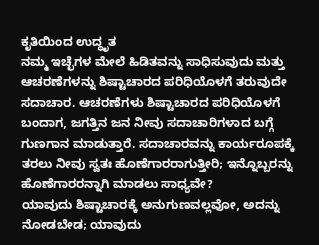ಕೃತಿಯಿಂದ ಉದ್ಧೃತ
ನಮ್ಮ ಇಚ್ಛೆಗಳ ಮೇಲೆ ಹಿಡಿತವನ್ನು ಸಾಧಿಸುವುದು ಮತ್ತು ಆಚರಣೆಗಳನ್ನು ಶಿಷ್ಟಾಚಾರದ ಪರಿಧಿಯೊಳಗೆ ತರುವುದೇ ಸದಾಚಾರ. ಆಚರಣೆಗಳು ಶಿಷ್ಟಾಚಾರದ ಪರಿಧಿಯೊಳಗೆ ಬಂದಾಗ, ಜಗತ್ತಿನ ಜನ ನೀವು ಸದಾಚಾರಿಗಳಾದ ಬಗ್ಗೆ ಗುಣಗಾನ ಮಾಡುತ್ತಾರೆ. ಸದಾಚಾರವನ್ನು ಕಾರ್ಯರೂಪಕ್ಕೆ ತರಲು ನೀವು ಸ್ವತಃ ಹೊಣೆಗಾರರಾಗುತ್ತೀರಿ; ಇನ್ನೊಬ್ಬರನ್ನು ಹೊಣೆಗಾರರನ್ನಾಗಿ ಮಾಡಲು ಸಾಧ್ಯವೇ?
ಯಾವುದು ಶಿಷ್ಟಾಚಾರಕ್ಕೆ ಅನುಗುಣವಲ್ಲವೋ, ಅದನ್ನು ನೋಡಬೇಡ; ಯಾವುದು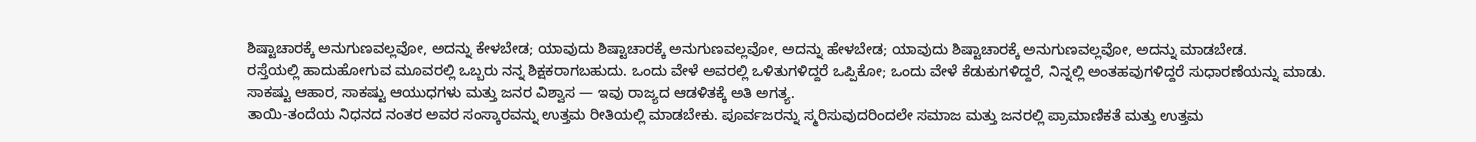ಶಿಷ್ಟಾಚಾರಕ್ಕೆ ಅನುಗುಣವಲ್ಲವೋ, ಅದನ್ನು ಕೇಳಬೇಡ; ಯಾವುದು ಶಿಷ್ಟಾಚಾರಕ್ಕೆ ಅನುಗುಣವಲ್ಲವೋ, ಅದನ್ನು ಹೇಳಬೇಡ; ಯಾವುದು ಶಿಷ್ಟಾಚಾರಕ್ಕೆ ಅನುಗುಣವಲ್ಲವೋ, ಅದನ್ನು ಮಾಡಬೇಡ.
ರಸ್ತೆಯಲ್ಲಿ ಹಾದುಹೋಗುವ ಮೂವರಲ್ಲಿ ಒಬ್ಬರು ನನ್ನ ಶಿಕ್ಷಕರಾಗಬಹುದು. ಒಂದು ವೇಳೆ ಅವರಲ್ಲಿ ಒಳಿತುಗಳಿದ್ದರೆ ಒಪ್ಪಿಕೋ; ಒಂದು ವೇಳೆ ಕೆಡುಕುಗಳಿದ್ದರೆ, ನಿನ್ನಲ್ಲಿ ಅಂತಹವುಗಳಿದ್ದರೆ ಸುಧಾರಣೆಯನ್ನು ಮಾಡು.
ಸಾಕಷ್ಟು ಆಹಾರ, ಸಾಕಷ್ಟು ಆಯುಧಗಳು ಮತ್ತು ಜನರ ವಿಶ್ವಾಸ — ಇವು ರಾಜ್ಯದ ಆಡಳಿತಕ್ಕೆ ಅತಿ ಅಗತ್ಯ.
ತಾಯಿ-ತಂದೆಯ ನಿಧನದ ನಂತರ ಅವರ ಸಂಸ್ಕಾರವನ್ನು ಉತ್ತಮ ರೀತಿಯಲ್ಲಿ ಮಾಡಬೇಕು. ಪೂರ್ವಜರನ್ನು ಸ್ಮರಿಸುವುದರಿಂದಲೇ ಸಮಾಜ ಮತ್ತು ಜನರಲ್ಲಿ ಪ್ರಾಮಾಣಿಕತೆ ಮತ್ತು ಉತ್ತಮ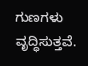ಗುಣಗಳು ವೃದ್ಧಿಸುತ್ತವೆ.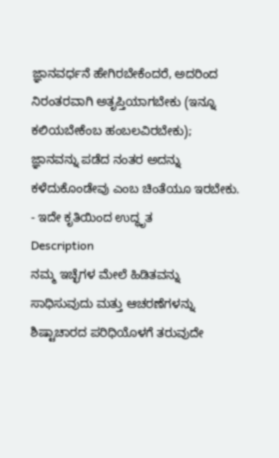ಜ್ಞಾನವರ್ಧನೆ ಹೇಗಿರಬೇಕೆಂದರೆ, ಅದರಿಂದ ನಿರಂತರವಾಗಿ ಅತೃಪ್ತಿಯಾಗಬೇಕು (ಇನ್ನೂ ಕಲಿಯಬೇಕೆಂಬ ಹಂಬಲವಿರಬೇಕು); ಜ್ಞಾನವನ್ನು ಪಡೆದ ನಂತರ ಅದನ್ನು ಕಳೆದುಕೊಂಡೇವು ಎಂಬ ಚಿಂತೆಯೂ ಇರಬೇಕು.
- ಇದೇ ಕೃತಿಯಿಂದ ಉದ್ಧೃತ
Description
ನಮ್ಮ ಇಚ್ಛೆಗಳ ಮೇಲೆ ಹಿಡಿತವನ್ನು ಸಾಧಿಸುವುದು ಮತ್ತು ಆಚರಣೆಗಳನ್ನು ಶಿಷ್ಟಾಚಾರದ ಪರಿಧಿಯೊಳಗೆ ತರುವುದೇ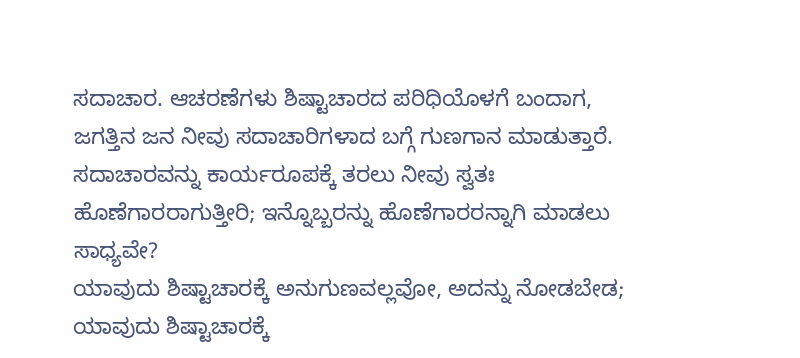ಸದಾಚಾರ. ಆಚರಣೆಗಳು ಶಿಷ್ಟಾಚಾರದ ಪರಿಧಿಯೊಳಗೆ ಬಂದಾಗ, ಜಗತ್ತಿನ ಜನ ನೀವು ಸದಾಚಾರಿಗಳಾದ ಬಗ್ಗೆ ಗುಣಗಾನ ಮಾಡುತ್ತಾರೆ. ಸದಾಚಾರವನ್ನು ಕಾರ್ಯರೂಪಕ್ಕೆ ತರಲು ನೀವು ಸ್ವತಃ ಹೊಣೆಗಾರರಾಗುತ್ತೀರಿ; ಇನ್ನೊಬ್ಬರನ್ನು ಹೊಣೆಗಾರರನ್ನಾಗಿ ಮಾಡಲು ಸಾಧ್ಯವೇ?
ಯಾವುದು ಶಿಷ್ಟಾಚಾರಕ್ಕೆ ಅನುಗುಣವಲ್ಲವೋ, ಅದನ್ನು ನೋಡಬೇಡ; ಯಾವುದು ಶಿಷ್ಟಾಚಾರಕ್ಕೆ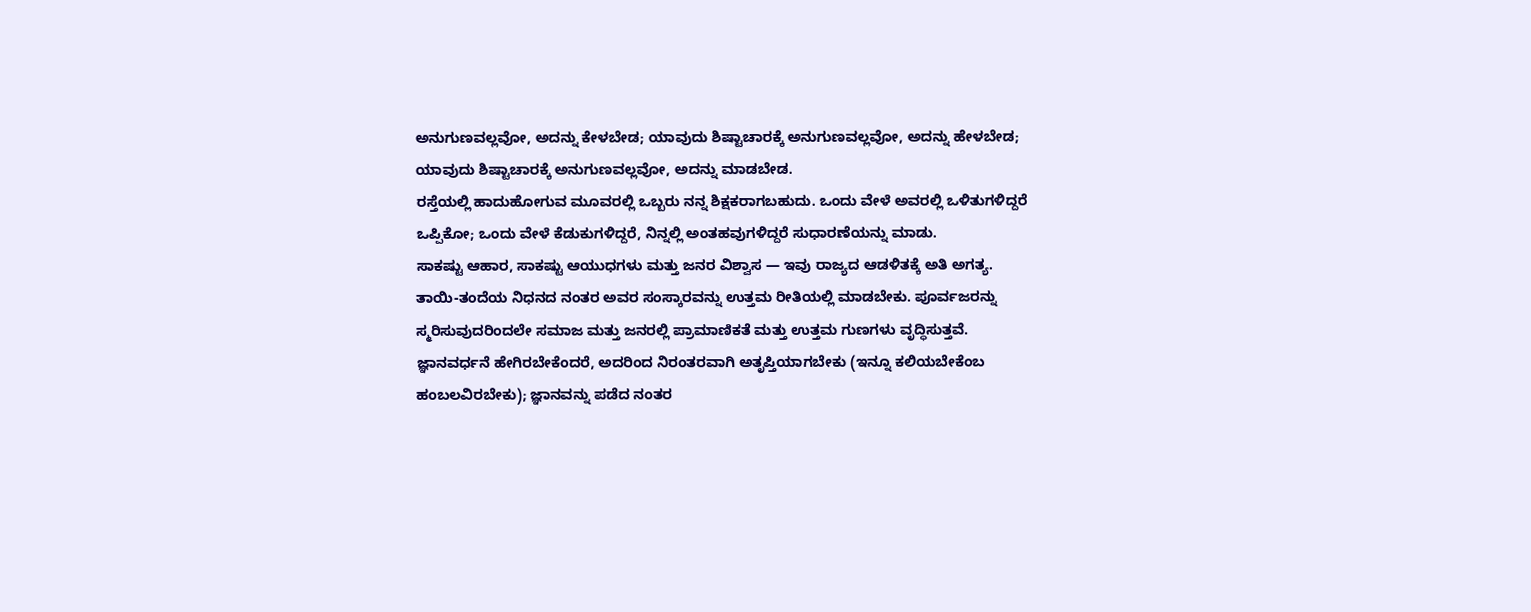ಅನುಗುಣವಲ್ಲವೋ, ಅದನ್ನು ಕೇಳಬೇಡ; ಯಾವುದು ಶಿಷ್ಟಾಚಾರಕ್ಕೆ ಅನುಗುಣವಲ್ಲವೋ, ಅದನ್ನು ಹೇಳಬೇಡ; ಯಾವುದು ಶಿಷ್ಟಾಚಾರಕ್ಕೆ ಅನುಗುಣವಲ್ಲವೋ, ಅದನ್ನು ಮಾಡಬೇಡ.
ರಸ್ತೆಯಲ್ಲಿ ಹಾದುಹೋಗುವ ಮೂವರಲ್ಲಿ ಒಬ್ಬರು ನನ್ನ ಶಿಕ್ಷಕರಾಗಬಹುದು. ಒಂದು ವೇಳೆ ಅವರಲ್ಲಿ ಒಳಿತುಗಳಿದ್ದರೆ ಒಪ್ಪಿಕೋ; ಒಂದು ವೇಳೆ ಕೆಡುಕುಗಳಿದ್ದರೆ, ನಿನ್ನಲ್ಲಿ ಅಂತಹವುಗಳಿದ್ದರೆ ಸುಧಾರಣೆಯನ್ನು ಮಾಡು.
ಸಾಕಷ್ಟು ಆಹಾರ, ಸಾಕಷ್ಟು ಆಯುಧಗಳು ಮತ್ತು ಜನರ ವಿಶ್ವಾಸ — ಇವು ರಾಜ್ಯದ ಆಡಳಿತಕ್ಕೆ ಅತಿ ಅಗತ್ಯ.
ತಾಯಿ-ತಂದೆಯ ನಿಧನದ ನಂತರ ಅವರ ಸಂಸ್ಕಾರವನ್ನು ಉತ್ತಮ ರೀತಿಯಲ್ಲಿ ಮಾಡಬೇಕು. ಪೂರ್ವಜರನ್ನು ಸ್ಮರಿಸುವುದರಿಂದಲೇ ಸಮಾಜ ಮತ್ತು ಜನರಲ್ಲಿ ಪ್ರಾಮಾಣಿಕತೆ ಮತ್ತು ಉತ್ತಮ ಗುಣಗಳು ವೃದ್ಧಿಸುತ್ತವೆ.
ಜ್ಞಾನವರ್ಧನೆ ಹೇಗಿರಬೇಕೆಂದರೆ, ಅದರಿಂದ ನಿರಂತರವಾಗಿ ಅತೃಪ್ತಿಯಾಗಬೇಕು (ಇನ್ನೂ ಕಲಿಯಬೇಕೆಂಬ ಹಂಬಲವಿರಬೇಕು); ಜ್ಞಾನವನ್ನು ಪಡೆದ ನಂತರ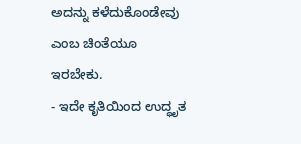ಅದನ್ನು ಕಳೆದುಕೊಂಡೇವು ಎಂಬ ಚಿಂತೆಯೂ ಇರಬೇಕು.
- ಇದೇ ಕೃತಿಯಿಂದ ಉದ್ಧೃತ